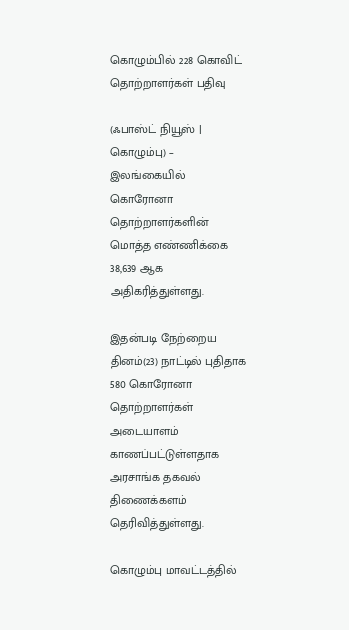கொழும்பில் 228 கொவிட் தொற்றாளர்கள் பதிவு

(ஃபாஸ்ட் நியூஸ் | கொழும்பு) – இலங்கையில் கொரோனா தொற்றாளர்களின் மொத்த எண்ணிக்கை 38,639 ஆக அதிகரித்துள்ளது.

இதன்படி நேற்றைய தினம்(23) நாட்டில் புதிதாக 580 கொரோனா தொற்றாளர்கள் அடையாளம் காணப்பட்டுள்ளதாக அரசாங்க தகவல் திணைக்களம் தெரிவித்துள்ளது.

கொழும்பு மாவட்டத்தில்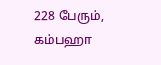228 பேரும், கம்பஹா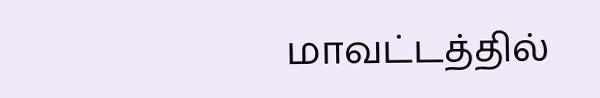மாவட்டத்தில்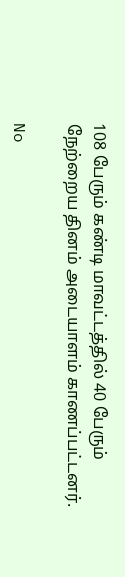108 பேரும் கண்டி மாவட்டத்தில் 40 பேரும் நேற்றைய தினம் அடையாளம் காணப்பட்டனர்.

No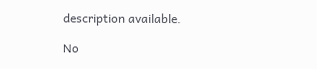description available.

No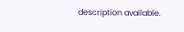description available.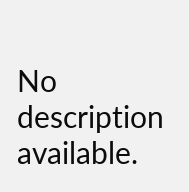No description available.